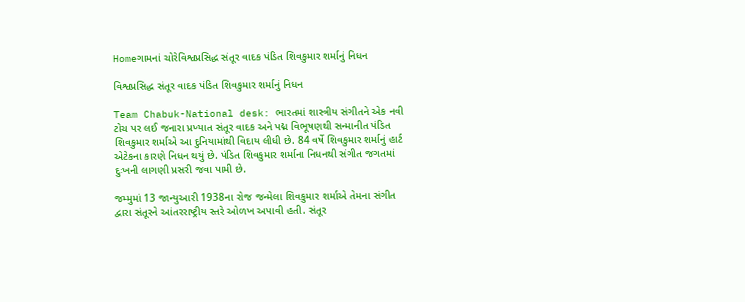Homeગામનાં ચોરેવિશ્વપ્રસિદ્ધ સંતૂર વાદક પંડિત શિવકુમાર શર્માનું નિધન

વિશ્વપ્રસિદ્ધ સંતૂર વાદક પંડિત શિવકુમાર શર્માનું નિધન

Team Chabuk-National desk: ભારતમાં શાસ્ત્રીય સંગીતને એક નવી ટોચ પર લઈ જનારા પ્રખ્યાત સંતૂર વાદક અને પદ્મ વિભૂષણથી સન્માનીત પંડિત શિવકુમાર શર્માએ આ દુનિયામાંથી વિદાય લીધી છે. 84 વર્ષે શિવકુમાર શર્માનું હાર્ટ એટેકના કારણે નિધન થયું છે. પંડિત શિવકુમાર શર્માના નિધનથી સંગીત જગતમાં દુઃખની લાગણી પ્રસરી જવા પામી છે.

જમ્મુમાં 13 જાન્યુઆરી 1938ના રોજ જન્મેલા શિવકુમાર શર્માએ તેમના સંગીત દ્વારા સંતૂરને આંતરરાષ્ટ્રીય સ્તરે ઓળખ અપાવી હતી. સંતૂર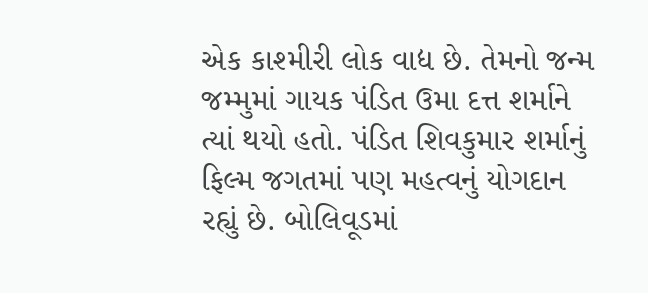એક કાશ્મીરી લોક વાદ્ય છે. તેમનો જન્મ જમ્મુમાં ગાયક પંડિત ઉમા દત્ત શર્માને ત્યાં થયો હતો. પંડિત શિવકુમાર શર્માનું ફિલ્મ જગતમાં પણ મહત્વનું યોગદાન રહ્યું છે. બોલિવૂડમાં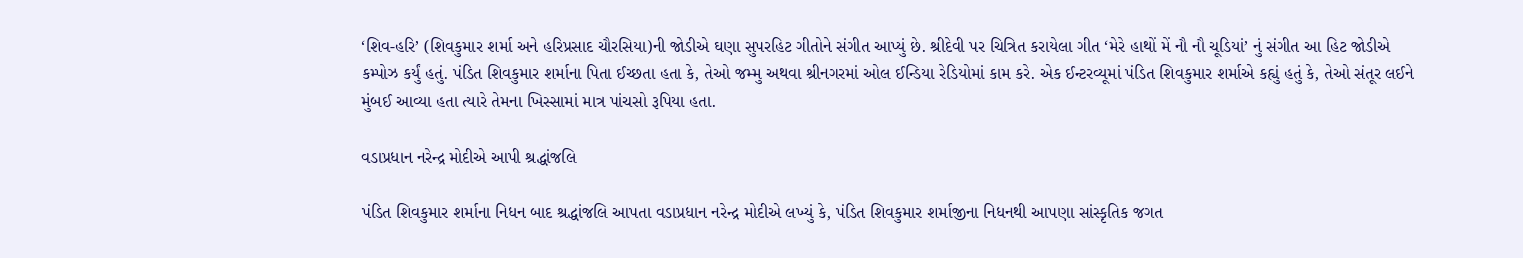‘શિવ-હરિ’ (શિવકુમાર શર્મા અને હરિપ્રસાદ ચૌરસિયા)ની જોડીએ ઘણા સુપરહિટ ગીતોને સંગીત આપ્યું છે. શ્રીદેવી પર ચિત્રિત કરાયેલા ગીત ‘મેરે હાથોં મેં નૌ નૌ ચૂડિયાં’ નું સંગીત આ હિટ જોડીએ કમ્પોઝ કર્યું હતું. પંડિત શિવકુમાર શર્માના પિતા ઈચ્છતા હતા કે, તેઓ જમ્મુ અથવા શ્રીનગરમાં ઓલ ઈન્ડિયા રેડિયોમાં કામ કરે. એક ઈન્ટરવ્યૂમાં પંડિત શિવકુમાર શર્માએ કહ્યું હતું કે, તેઓ સંતૂર લઈને મુંબઈ આવ્યા હતા ત્યારે તેમના ખિસ્સામાં માત્ર પાંચસો રૂપિયા હતા.

વડાપ્રધાન નરેન્દ્ર મોદીએ આપી શ્રદ્ધાંજલિ

પંડિત શિવકુમાર શર્માના નિધન બાદ શ્રદ્ધાંજલિ આપતા વડાપ્રધાન નરેન્દ્ર મોદીએ લખ્યું કે, પંડિત શિવકુમાર શર્માજીના નિધનથી આપણા સાંસ્કૃતિક જગત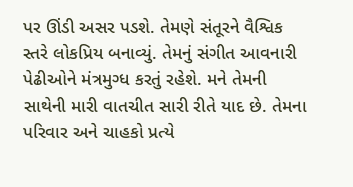પર ઊંડી અસર પડશે. તેમણે સંતૂરને વૈશ્વિક સ્તરે લોકપ્રિય બનાવ્યું. તેમનું સંગીત આવનારી પેઢીઓને મંત્રમુગ્ધ કરતું રહેશે. મને તેમની સાથેની મારી વાતચીત સારી રીતે યાદ છે. તેમના પરિવાર અને ચાહકો પ્રત્યે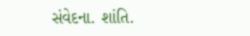સંવેદના. શાંતિ.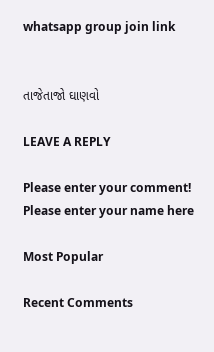whatsapp group join link


તાજેતાજો ઘાણવો

LEAVE A REPLY

Please enter your comment!
Please enter your name here

Most Popular

Recent Comments